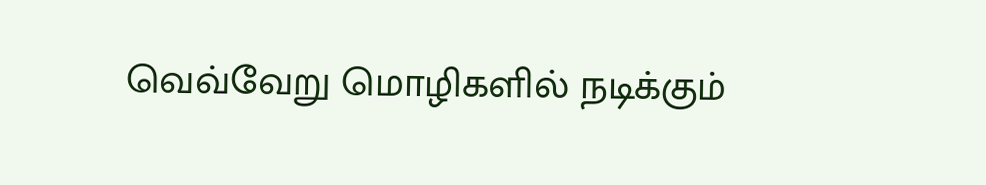வெவ்வேறு மொழிகளில் நடிக்கும்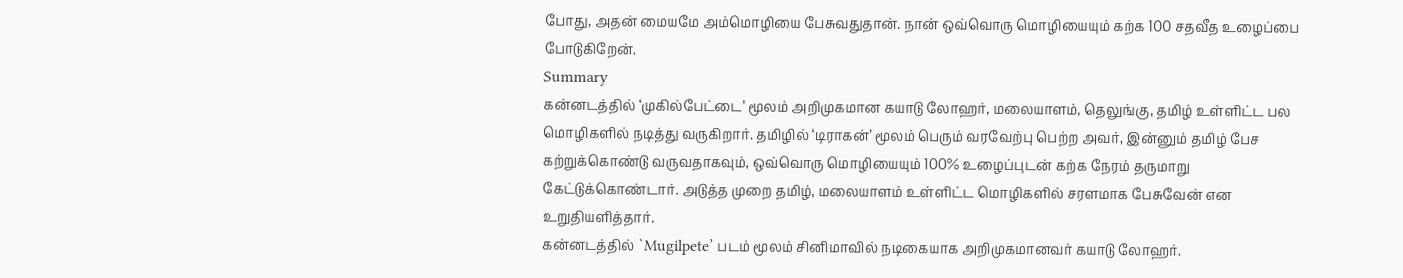போது, அதன் மையமே அம்மொழியை பேசுவதுதான். நான் ஒவ்வொரு மொழியையும் கற்க 100 சதவீத உழைப்பை போடுகிறேன்.
Summary
கன்னடத்தில் ‘முகில்பேட்டை’ மூலம் அறிமுகமான கயாடு லோஹர், மலையாளம், தெலுங்கு, தமிழ் உள்ளிட்ட பல மொழிகளில் நடித்து வருகிறார். தமிழில் ‘டிராகன்’ மூலம் பெரும் வரவேற்பு பெற்ற அவர், இன்னும் தமிழ் பேச கற்றுக்கொண்டு வருவதாகவும், ஒவ்வொரு மொழியையும் 100% உழைப்புடன் கற்க நேரம் தருமாறு கேட்டுக்கொண்டார். அடுத்த முறை தமிழ், மலையாளம் உள்ளிட்ட மொழிகளில் சரளமாக பேசுவேன் என உறுதியளித்தார்.
கன்னடத்தில் `Mugilpete’ படம் மூலம் சினிமாவில் நடிகையாக அறிமுகமானவர் கயாடு லோஹர்.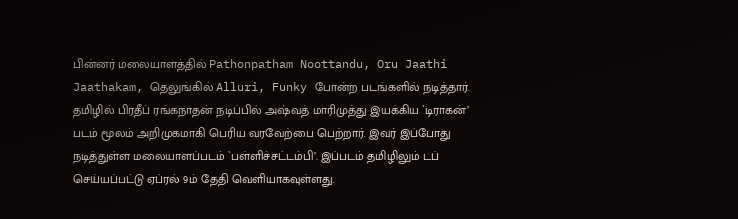பின்னர் மலையாளத்தில் Pathonpatham Noottandu, Oru Jaathi Jaathakam, தெலுங்கில் Alluri, Funky போன்ற படங்களில் நடித்தார். தமிழில் பிரதீப் ரங்கநாதன் நடிப்பில் அஷ்வத் மாரிமுத்து இயக்கிய `டிராகன்’ படம் மூலம் அறிமுகமாகி பெரிய வரவேற்பை பெற்றார். இவர் இப்போது நடித்துள்ள மலையாளப்படம் `பள்ளிச்சட்டம்பி’. இப்படம் தமிழிலும் டப் செய்யப்பட்டு ஏப்ரல் 9ம் தேதி வெளியாகவுள்ளது.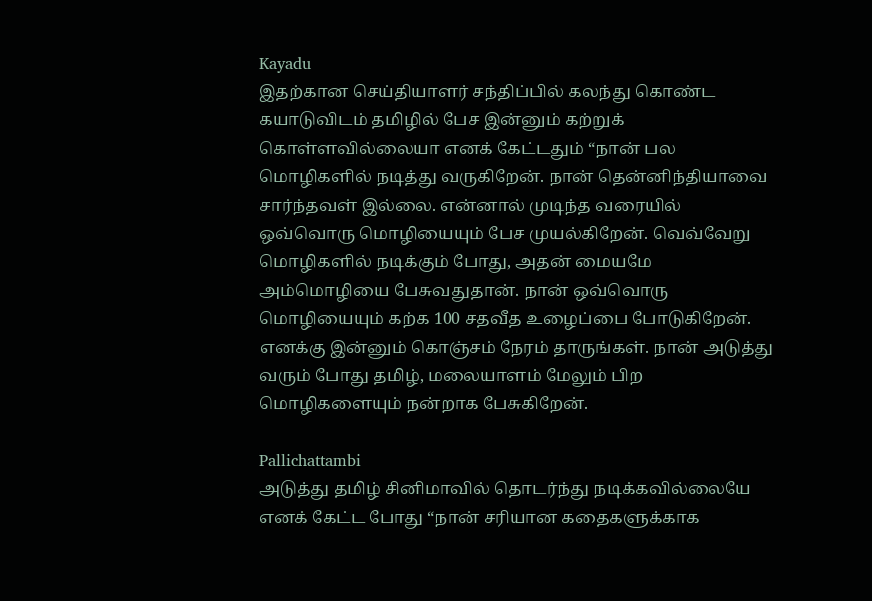Kayadu
இதற்கான செய்தியாளர் சந்திப்பில் கலந்து கொண்ட கயாடுவிடம் தமிழில் பேச இன்னும் கற்றுக் கொள்ளவில்லையா எனக் கேட்டதும் “நான் பல மொழிகளில் நடித்து வருகிறேன். நான் தென்னிந்தியாவை சார்ந்தவள் இல்லை. என்னால் முடிந்த வரையில் ஒவ்வொரு மொழியையும் பேச முயல்கிறேன். வெவ்வேறு மொழிகளில் நடிக்கும் போது, அதன் மையமே அம்மொழியை பேசுவதுதான். நான் ஒவ்வொரு மொழியையும் கற்க 100 சதவீத உழைப்பை போடுகிறேன். எனக்கு இன்னும் கொஞ்சம் நேரம் தாருங்கள். நான் அடுத்து வரும் போது தமிழ், மலையாளம் மேலும் பிற மொழிகளையும் நன்றாக பேசுகிறேன்.

Pallichattambi
அடுத்து தமிழ் சினிமாவில் தொடர்ந்து நடிக்கவில்லையே எனக் கேட்ட போது “நான் சரியான கதைகளுக்காக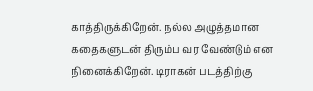காத்திருக்கிறேன். நல்ல அழுத்தமான கதைகளுடன் திரும்ப வர வேண்டும் என நினைக்கிறேன். டிராகன் படத்திற்கு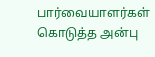பார்வையாளர்கள் கொடுத்த அன்பு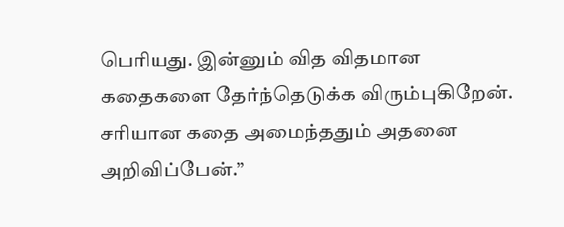பெரியது. இன்னும் வித விதமான கதைகளை தேர்ந்தெடுக்க விரும்புகிறேன். சரியான கதை அமைந்ததும் அதனை அறிவிப்பேன்.”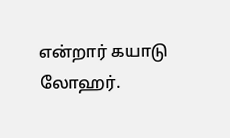என்றார் கயாடு லோஹர்.